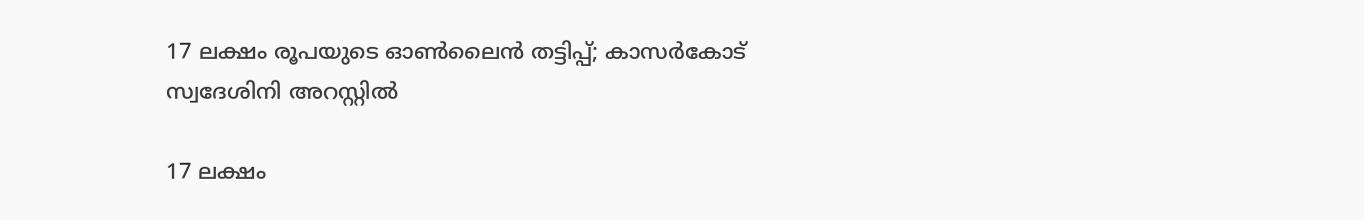17 ലക്ഷം രൂപയുടെ ഓൺലൈൻ തട്ടിപ്പ്; കാസർകോട് സ്വദേശിനി അറസ്റ്റിൽ

17 ലക്ഷം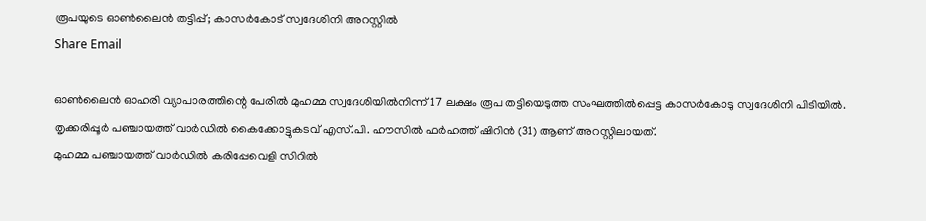രൂപയുടെ ഓൺലൈൻ തട്ടിപ്പ്; കാസർകോട് സ്വദേശിനി അറസ്റ്റിൽ
Share Email

ഓൺലൈൻ ഓഹരി വ്യാപാരത്തിന്റെ പേരിൽ മുഹമ്മ സ്വദേശിയിൽനിന്ന് 17 ലക്ഷം രൂപ തട്ടിയെടുത്ത സംഘത്തിൽപ്പെട്ട കാസർകോടു സ്വദേശിനി പിടിയിൽ. തൃക്കരിപ്പൂർ പഞ്ചായത്ത് വാർഡിൽ കൈക്കോട്ടുകടവ് എസ്.പി. ഹൗസിൽ ഫർഹത്ത് ഷിറിൻ (31) ആണ് അറസ്റ്റിലായത്.
മുഹമ്മ പഞ്ചായത്ത് വാർഡിൽ കരിപ്പേവെളി സിറിൽ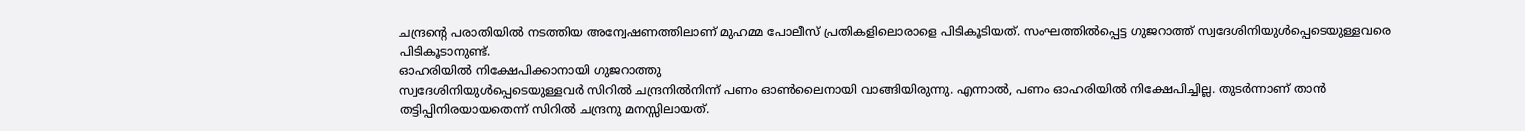ചന്ദ്രന്റെ പരാതിയിൽ നടത്തിയ അന്വേഷണത്തിലാണ് മുഹമ്മ പോലീസ് പ്രതികളിലൊരാളെ പിടികൂടിയത്. സംഘത്തിൽപ്പെട്ട ഗുജറാത്ത് സ്വദേശിനിയുൾപ്പെടെയുള്ളവരെ പിടികൂടാനുണ്ട്.
ഓഹരിയിൽ നിക്ഷേപിക്കാനായി ഗുജറാത്തു
സ്വദേശിനിയുൾപ്പെടെയുള്ളവർ സിറിൽ ചന്ദ്രനിൽനിന്ന് പണം ഓൺലൈനായി വാങ്ങിയിരുന്നു. എന്നാൽ, പണം ഓഹരിയിൽ നിക്ഷേപിച്ചില്ല. തുടർന്നാണ് താൻ തട്ടിപ്പിനിരയായതെന്ന് സിറിൽ ചന്ദ്രനു മനസ്സിലായത്.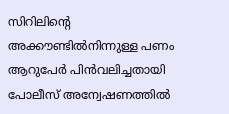സിറിലിന്റെ അക്കൗണ്ടിൽനിന്നുള്ള പണം ആറുപേർ പിൻവലിച്ചതായി പോലീസ് അന്വേഷണത്തിൽ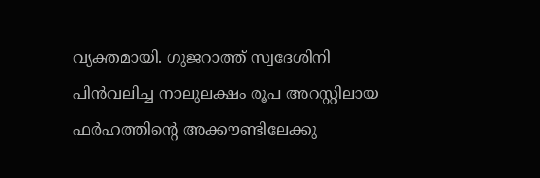വ്യക്തമായി. ഗുജറാത്ത് സ്വദേശിനി
പിൻവലിച്ച നാലുലക്ഷം രൂപ അറസ്റ്റിലായ ഫർഹത്തിന്റെ അക്കൗണ്ടിലേക്കു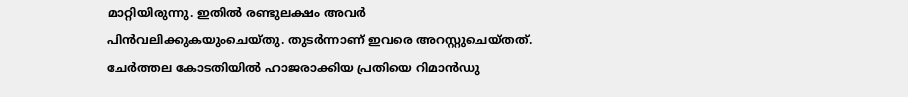മാറ്റിയിരുന്നു. ഇതിൽ രണ്ടുലക്ഷം അവർ പിൻവലിക്കുകയുംചെയ്തു. തുടർന്നാണ് ഇവരെ അറസ്റ്റുചെയ്തത്. ചേർത്തല കോടതിയിൽ ഹാജരാക്കിയ പ്രതിയെ റിമാൻഡു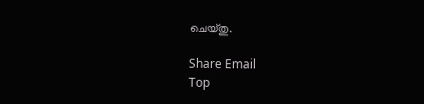ചെയ്തു.

Share Email
Top